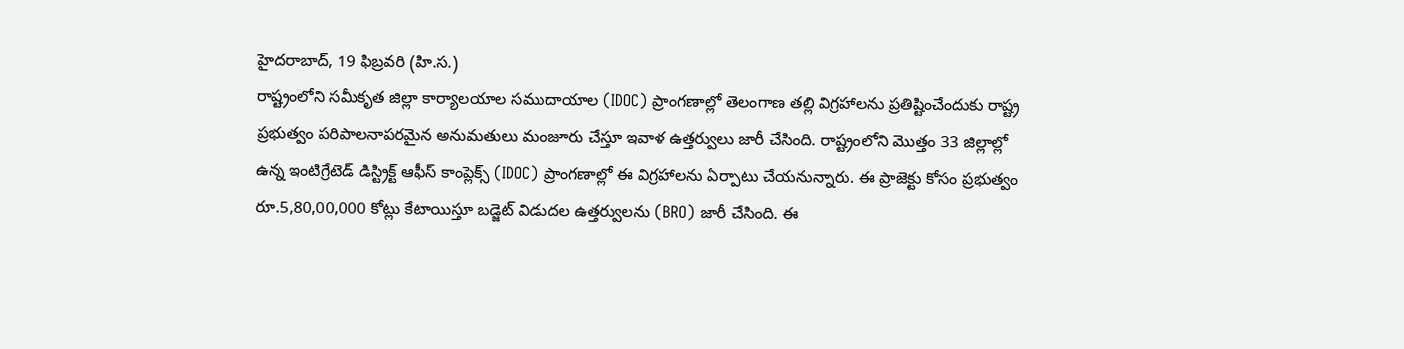హైదరాబాద్, 19 ఫిబ్రవరి (హి.స.)
రాష్ట్రంలోని సమీకృత జిల్లా కార్యాలయాల సముదాయాల (IDOC) ప్రాంగణాల్లో తెలంగాణ తల్లి విగ్రహాలను ప్రతిష్టించేందుకు రాష్ట్ర ప్రభుత్వం పరిపాలనాపరమైన అనుమతులు మంజూరు చేస్తూ ఇవాళ ఉత్తర్వులు జారీ చేసింది. రాష్ట్రంలోని మొత్తం 33 జిల్లాల్లో ఉన్న ఇంటిగ్రేటెడ్ డిస్ట్రిక్ట్ ఆఫీస్ కాంప్లెక్స్ (IDOC) ప్రాంగణాల్లో ఈ విగ్రహాలను ఏర్పాటు చేయనున్నారు. ఈ ప్రాజెక్టు కోసం ప్రభుత్వం రూ.5,80,00,000 కోట్లు కేటాయిస్తూ బడ్జెట్ విడుదల ఉత్తర్వులను (BRO) జారీ చేసింది. ఈ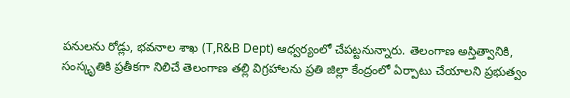పనులను రోడ్లు, భవనాల శాఖ (T,R&B Dept) ఆధ్వర్యంలో చేపట్టనున్నారు. తెలంగాణ అస్తిత్వానికి, సంస్కృతికి ప్రతీకగా నిలిచే తెలంగాణ తల్లి విగ్రహాలను ప్రతి జిల్లా కేంద్రంలో ఏర్పాటు చేయాలని ప్రభుత్వం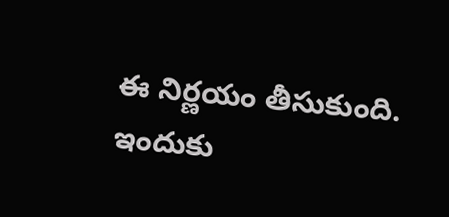ఈ నిర్ణయం తీసుకుంది. ఇందుకు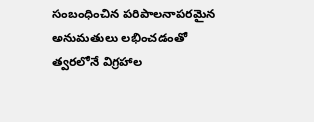సంబంధించిన పరిపాలనాపరమైన అనుమతులు లభించడంతో త్వరలోనే విగ్రహాల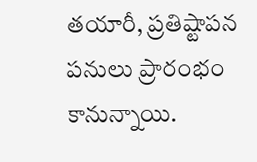తయారీ, ప్రతిష్టాపన పనులు ప్రారంభం కానున్నాయి.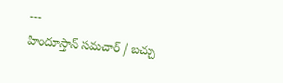---
హిందూస్తాన్ సమచార్ / బచ్చు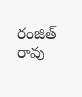రంజిత్ రావు